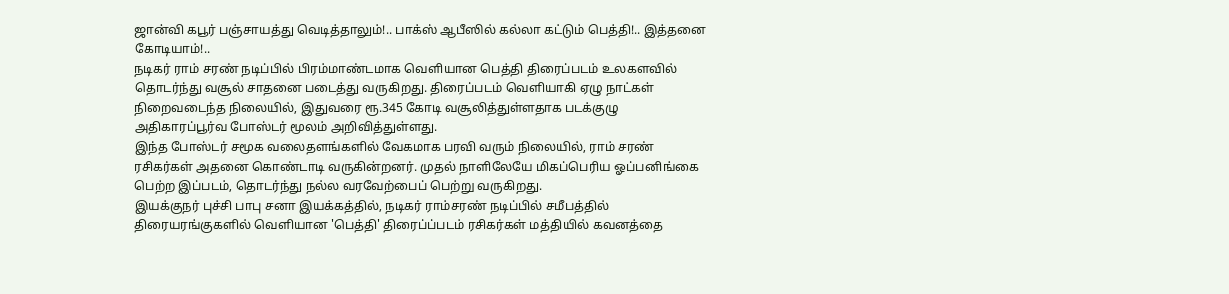ஜான்வி கபூர் பஞ்சாயத்து வெடித்தாலும்!.. பாக்ஸ் ஆபீஸில் கல்லா கட்டும் பெத்தி!.. இத்தனை கோடியாம்!..
நடிகர் ராம் சரண் நடிப்பில் பிரம்மாண்டமாக வெளியான பெத்தி திரைப்படம் உலகளவில் தொடர்ந்து வசூல் சாதனை படைத்து வருகிறது. திரைப்படம் வெளியாகி ஏழு நாட்கள் நிறைவடைந்த நிலையில், இதுவரை ரூ.345 கோடி வசூலித்துள்ளதாக படக்குழு அதிகாரப்பூர்வ போஸ்டர் மூலம் அறிவித்துள்ளது.
இந்த போஸ்டர் சமூக வலைதளங்களில் வேகமாக பரவி வரும் நிலையில், ராம் சரண் ரசிகர்கள் அதனை கொண்டாடி வருகின்றனர். முதல் நாளிலேயே மிகப்பெரிய ஓப்பனிங்கை பெற்ற இப்படம், தொடர்ந்து நல்ல வரவேற்பைப் பெற்று வருகிறது.
இயக்குநர் புச்சி பாபு சனா இயக்கத்தில், நடிகர் ராம்சரண் நடிப்பில் சமீபத்தில் திரையரங்குகளில் வெளியான 'பெத்தி' திரைப்ப்படம் ரசிகர்கள் மத்தியில் கவனத்தை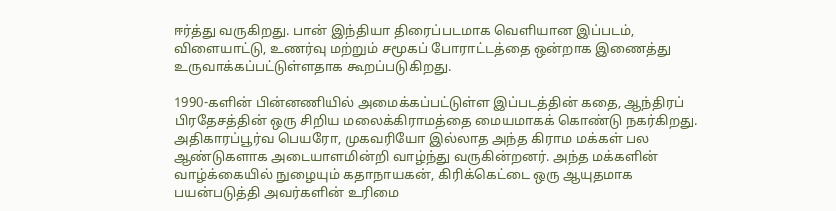ஈர்த்து வருகிறது. பான் இந்தியா திரைப்படமாக வெளியான இப்படம், விளையாட்டு, உணர்வு மற்றும் சமூகப் போராட்டத்தை ஒன்றாக இணைத்து உருவாக்கப்பட்டுள்ளதாக கூறப்படுகிறது.

1990-களின் பின்னணியில் அமைக்கப்பட்டுள்ள இப்படத்தின் கதை, ஆந்திரப் பிரதேசத்தின் ஒரு சிறிய மலைக்கிராமத்தை மையமாகக் கொண்டு நகர்கிறது. அதிகாரப்பூர்வ பெயரோ, முகவரியோ இல்லாத அந்த கிராம மக்கள் பல ஆண்டுகளாக அடையாளமின்றி வாழ்ந்து வருகின்றனர். அந்த மக்களின் வாழ்க்கையில் நுழையும் கதாநாயகன், கிரிக்கெட்டை ஒரு ஆயுதமாக பயன்படுத்தி அவர்களின் உரிமை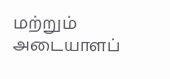மற்றும் அடையாளப்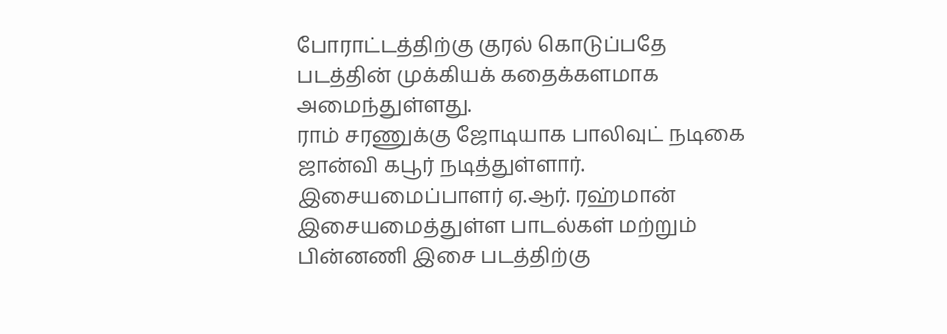போராட்டத்திற்கு குரல் கொடுப்பதே படத்தின் முக்கியக் கதைக்களமாக அமைந்துள்ளது.
ராம் சரணுக்கு ஜோடியாக பாலிவுட் நடிகை ஜான்வி கபூர் நடித்துள்ளார். இசையமைப்பாளர் ஏ.ஆர். ரஹ்மான் இசையமைத்துள்ள பாடல்கள் மற்றும் பின்னணி இசை படத்திற்கு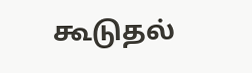கூடுதல்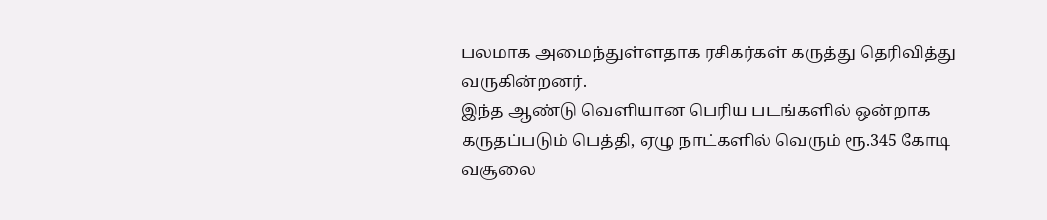பலமாக அமைந்துள்ளதாக ரசிகர்கள் கருத்து தெரிவித்து வருகின்றனர்.
இந்த ஆண்டு வெளியான பெரிய படங்களில் ஒன்றாக கருதப்படும் பெத்தி, ஏழு நாட்களில் வெரும் ரூ.345 கோடி வசூலை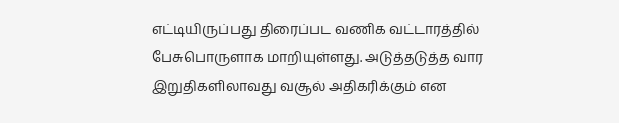எட்டியிருப்பது திரைப்பட வணிக வட்டாரத்தில் பேசுபொருளாக மாறியுள்ளது. அடுத்தடுத்த வார இறுதிகளிலாவது வசூல் அதிகரிக்கும் என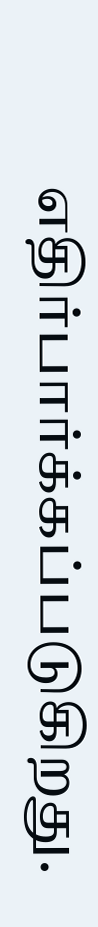எதிர்பார்க்கப்படுகிறது.